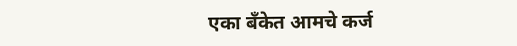एका बँकेत आमचे कर्ज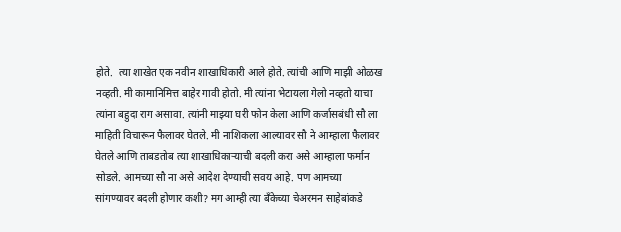होते.  त्या शाखेत एक नवीन शाखाधिकारी आले होते. त्यांची आणि माझी ओळख नव्हती. मी कामानिमित्त बाहेर गावी होतो. मी त्यांना भेटायला गेलो नव्हतो याचा त्यांना बहुदा राग असावा. त्यांनी माझ्या घरी फोन केला आणि कर्जासबंधी सौ ला माहिती विचारून फैलावर घेतले. मी नाशिकला आल्यावर सौ ने आम्हाला फैलावर घेतले आणि ताबडतोब त्या शाखाधिकाऱ्याची बदली करा असे आम्हाला फर्मान सोडले. आमच्या सौ ना असे आदेश देण्याची सवय आहे. पण आमच्या सांगण्यावर बदली होणार कशी? मग आम्ही त्या बँकेच्या चेअरमन साहेबांकडे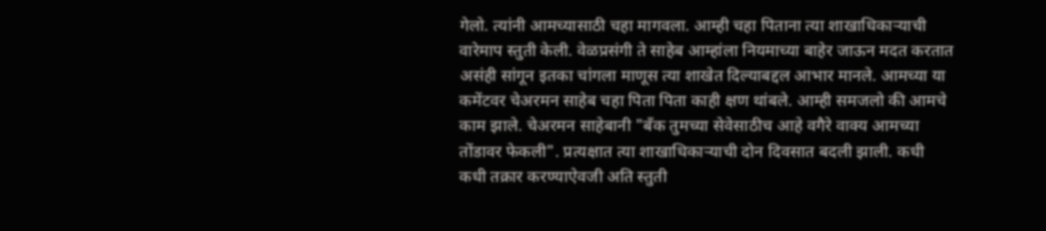गेलो. त्यांनी आमच्यासाठी चहा मागवला. आम्ही चहा पिताना त्या शाखाधिकाऱ्याची वारेमाप स्तुती केली. वेळप्रसंगी ते साहेब आम्हांला नियमाच्या बाहेर जाऊन मदत करतात असंही सांगून इतका चांगला माणूस त्या शाखेत दिल्याबद्दल आभार मानले. आमच्या या कमेंटवर चेअरमन साहेब चहा पिता पिता काही क्षण थांबले. आम्ही समजलो की आमचे काम झाले. चेअरमन साहेबानी "बँक तुमच्या सेवेसाठीच आहे वगैरे वाक्य आमच्या तोंडावर फेकली". प्रत्यक्षात त्या शाखाधिकाऱ्याची दोन दिवसात बदली झाली. कधी कधी तक्रार करण्याऐवजी अति स्तुती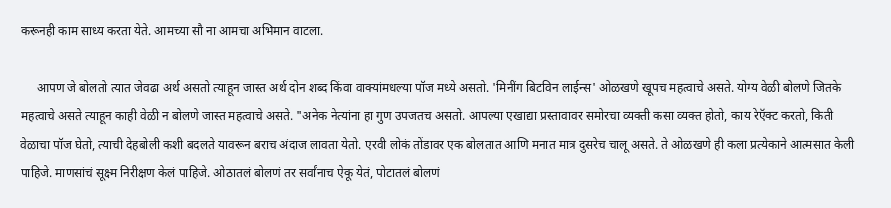करूनही काम साध्य करता येते. आमच्या सौ ना आमचा अभिमान वाटला.

     आपण जे बोलतो त्यात जेवढा अर्थ असतो त्याहून जास्त अर्थ दोन शब्द किंवा वाक्यांमधल्या पॉज मध्ये असतो. 'मिनींग बिटविन लाईन्स' ओळखणे खूपच महत्वाचे असते. योग्य वेळी बोलणे जितके महत्वाचे असते त्याहून काही वेळी न बोलणे जास्त महत्वाचे असते. "अनेक नेत्यांना हा गुण उपजतच असतो. आपल्या एखाद्या प्रस्तावावर समोरचा व्यक्ती कसा व्यक्त होतो, काय रेऍक्ट करतो, किती वेळाचा पॉज घेतो, त्याची देहबोली कशी बदलते यावरून बराच अंदाज लावता येतो. एरवी लोकं तोंडावर एक बोलतात आणि मनात मात्र दुसरेच चालू असते. ते ओळखणे ही कला प्रत्येकाने आत्मसात केली पाहिजे. माणसांचं सूक्ष्म निरीक्षण केलं पाहिजे. ओठातलं बोलणं तर सर्वांनाच ऐकू येतं, पोटातलं बोलणं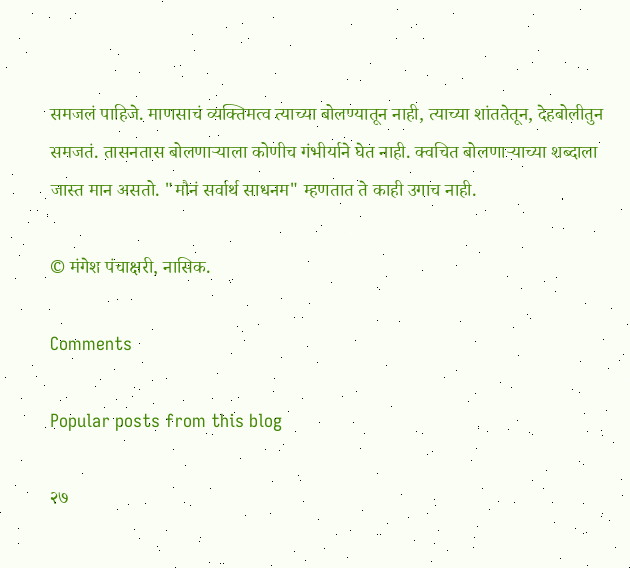समजलं पाहिजे. माणसाचं व्यक्तिमत्व त्याच्या बोलण्यातून नाही, त्याच्या शांततेतून, देहबोलीतुन समजतं. तासनतास बोलणाऱ्याला कोणीच गंभीर्याने घेत नाही. क्वचित बोलणाऱ्याच्या शब्दाला जास्त मान असतो. "मौनं सर्वार्थ साधनम" म्हणतात ते काही उगाच नाही.

© मंगेश पंचाक्षरी, नासिक.

Comments

Popular posts from this blog

२७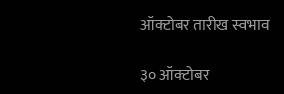ऑक्टोबर तारीख स्वभाव

३० ऑक्टोबर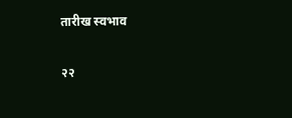तारीख स्वभाव

२२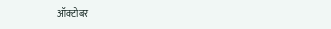ऑक्टोबर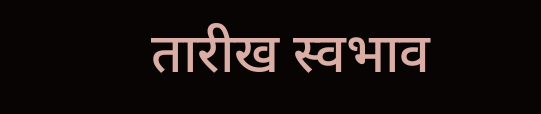तारीख स्वभाव